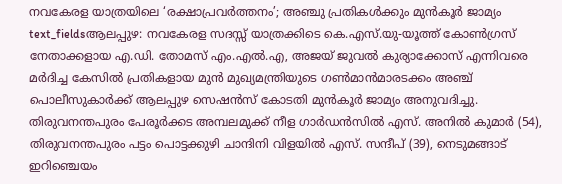നവകേരള യാത്രയിലെ ‘രക്ഷാപ്രവർത്തനം’; അഞ്ചു പ്രതികൾക്കും മുൻകൂർ ജാമ്യം
text_fieldsആലപ്പുഴ: നവകേരള സദസ്സ് യാത്രക്കിടെ കെ.എസ്.യു-യൂത്ത് കോൺഗ്രസ് നേതാക്കളായ എ.ഡി. തോമസ് എം.എൽ.എ, അജയ് ജുവൽ കുര്യാക്കോസ് എന്നിവരെ മർദിച്ച കേസിൽ പ്രതികളായ മുൻ മുഖ്യമന്ത്രിയുടെ ഗൺമാൻമാരടക്കം അഞ്ച് പൊലീസുകാർക്ക് ആലപ്പുഴ സെഷൻസ് കോടതി മുൻകൂർ ജാമ്യം അനുവദിച്ചു. തിരുവനന്തപുരം പേരൂർക്കട അമ്പലമുക്ക് നീള ഗാർഡൻസിൽ എസ്. അനിൽ കുമാർ (54), തിരുവനന്തപുരം പട്ടം പൊട്ടക്കുഴി ചാന്ദിനി വിളയിൽ എസ്. സന്ദീപ് (39), നെടുമങ്ങാട് ഇറിഞ്ചെയം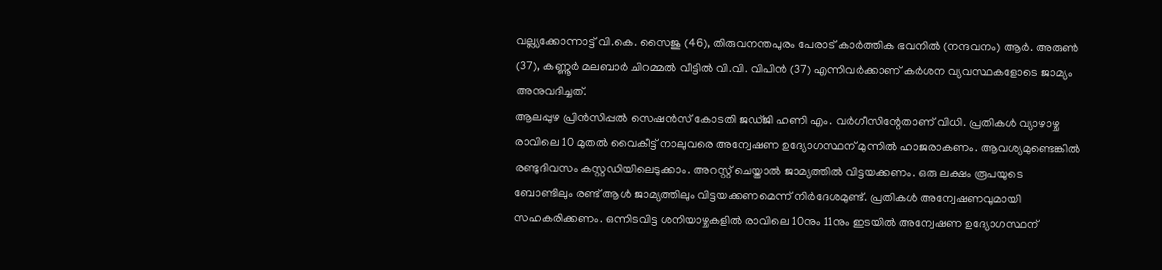വല്ല്യക്കോന്നാട്ട് വി.കെ. സൈജു (46), തിരുവനന്തപുരം പേരാട് കാർത്തിക ഭവനിൽ (നന്ദവനം) ആർ. അരുൺ (37), കണ്ണൂർ മലബാർ ചിറമ്മൽ വീട്ടിൽ വി.വി. വിപിൻ (37) എന്നിവർക്കാണ് കർശന വ്യവസ്ഥകളോടെ ജാമ്യം അനുവദിച്ചത്.
ആലപ്പുഴ പ്രിൻസിപ്പൽ സെഷൻസ് കോടതി ജഡ്ജി ഹണി എം. വർഗീസിന്റേതാണ് വിധി. പ്രതികൾ വ്യാഴാഴ്ച രാവിലെ 10 മുതൽ വൈകീട്ട് നാലുവരെ അന്വേഷണ ഉദ്യോഗസ്ഥന് മുന്നിൽ ഹാജരാകണം. ആവശ്യമുണ്ടെങ്കിൽ രണ്ടുദിവസം കസ്റ്റഡിയിലെടുക്കാം. അറസ്റ്റ് ചെയ്താൽ ജാമ്യത്തിൽ വിട്ടയക്കണം. ഒരു ലക്ഷം രൂപയുടെ ബോണ്ടിലും രണ്ട് ആൾ ജാമ്യത്തിലും വിട്ടയക്കണമെന്ന് നിർദേശമുണ്ട്. പ്രതികൾ അന്വേഷണവുമായി സഹകരിക്കണം. ഒന്നിടവിട്ട ശനിയാഴ്ചകളിൽ രാവിലെ 10നും 11നും ഇടയിൽ അന്വേഷണ ഉദ്യോഗസ്ഥന്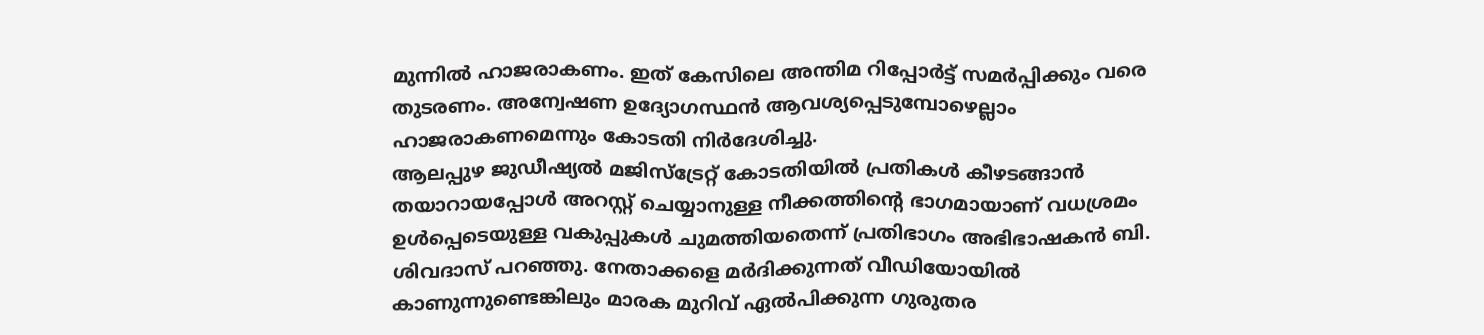മുന്നിൽ ഹാജരാകണം. ഇത് കേസിലെ അന്തിമ റിപ്പോർട്ട് സമർപ്പിക്കും വരെ തുടരണം. അന്വേഷണ ഉദ്യോഗസ്ഥൻ ആവശ്യപ്പെടുമ്പോഴെല്ലാം ഹാജരാകണമെന്നും കോടതി നിർദേശിച്ചു.
ആലപ്പുഴ ജുഡീഷ്യൽ മജിസ്ട്രേറ്റ് കോടതിയിൽ പ്രതികൾ കീഴടങ്ങാൻ തയാറായപ്പോൾ അറസ്റ്റ് ചെയ്യാനുള്ള നീക്കത്തിന്റെ ഭാഗമായാണ് വധശ്രമം ഉൾപ്പെടെയുള്ള വകുപ്പുകൾ ചുമത്തിയതെന്ന് പ്രതിഭാഗം അഭിഭാഷകൻ ബി. ശിവദാസ് പറഞ്ഞു. നേതാക്കളെ മർദിക്കുന്നത് വീഡിയോയിൽ കാണുന്നുണ്ടെങ്കിലും മാരക മുറിവ് ഏൽപിക്കുന്ന ഗുരുതര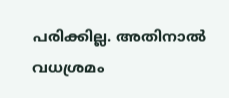പരിക്കില്ല. അതിനാൽ വധശ്രമം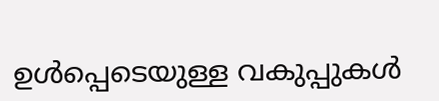ഉൾപ്പെടെയുള്ള വകുപ്പുകൾ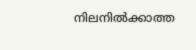നിലനിൽക്കാത്ത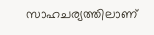സാഹചര്യത്തിലാണ്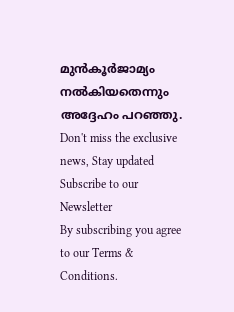മുൻകൂർജാമ്യം നൽകിയതെന്നും അദ്ദേഹം പറഞ്ഞു.
Don't miss the exclusive news, Stay updated
Subscribe to our Newsletter
By subscribing you agree to our Terms & Conditions.